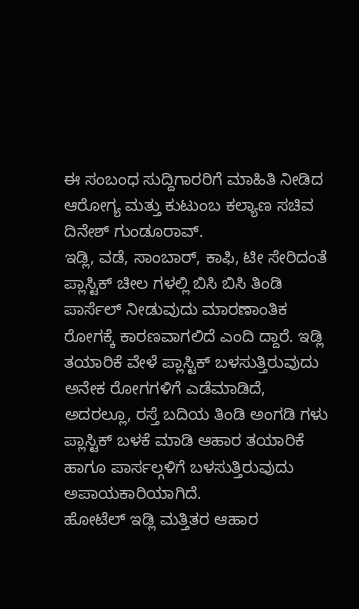ಈ ಸಂಬಂಧ ಸುದ್ದಿಗಾರರಿಗೆ ಮಾಹಿತಿ ನೀಡಿದ ಆರೋಗ್ಯ ಮತ್ತು ಕುಟುಂಬ ಕಲ್ಯಾಣ ಸಚಿವ ದಿನೇಶ್ ಗುಂಡೂರಾವ್.
ಇಡ್ಲಿ, ವಡೆ, ಸಾಂಬಾರ್, ಕಾಫಿ, ಟೀ ಸೇರಿದಂತೆ ಪ್ಲಾಸ್ಟಿಕ್ ಚೀಲ ಗಳಲ್ಲಿ ಬಿಸಿ ಬಿಸಿ ತಿಂಡಿ ಪಾರ್ಸೆಲ್ ನೀಡುವುದು ಮಾರಣಾಂತಿಕ ರೋಗಕ್ಕೆ ಕಾರಣವಾಗಲಿದೆ ಎಂದಿ ದ್ದಾರೆ. ಇಡ್ಲಿ ತಯಾರಿಕೆ ವೇಳೆ ಪ್ಲಾಸ್ಟಿಕ್ ಬಳಸುತ್ತಿರುವುದು ಅನೇಕ ರೋಗಗಳಿಗೆ ಎಡೆಮಾಡಿದೆ, ಅದರಲ್ಲೂ, ರಸ್ತೆ ಬದಿಯ ತಿಂಡಿ ಅಂಗಡಿ ಗಳು ಪ್ಲಾಸ್ಟಿಕ್ ಬಳಕೆ ಮಾಡಿ ಆಹಾರ ತಯಾರಿಕೆ ಹಾಗೂ ಪಾರ್ಸಲ್ಗಳಿಗೆ ಬಳಸುತ್ತಿರುವುದು ಅಪಾಯಕಾರಿಯಾಗಿದೆ.
ಹೋಟೆಲ್ ಇಡ್ಲಿ ಮತ್ತಿತರ ಆಹಾರ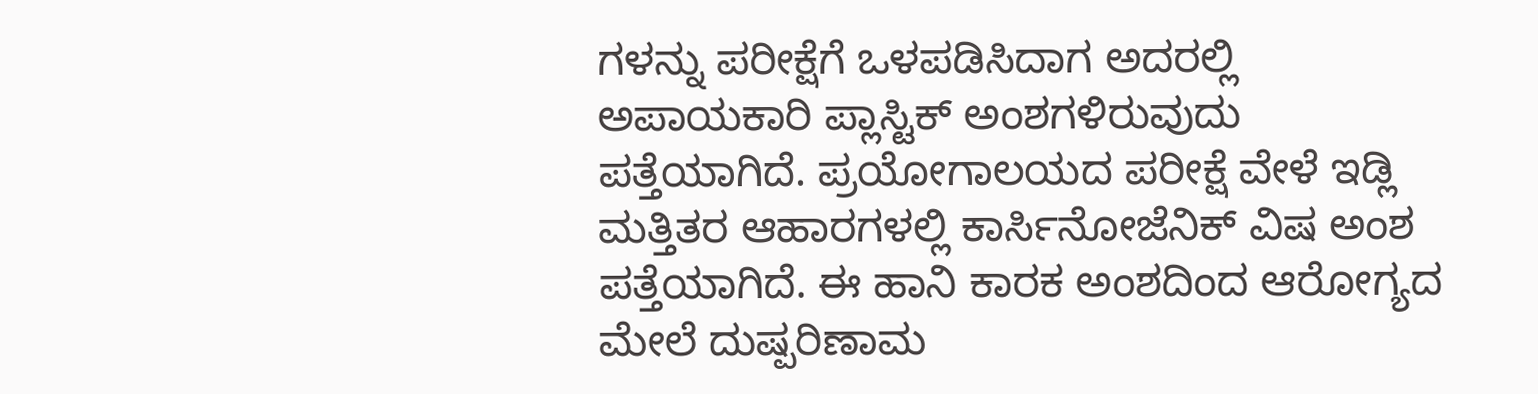ಗಳನ್ನು ಪರೀಕ್ಷೆಗೆ ಒಳಪಡಿಸಿದಾಗ ಅದರಲ್ಲಿ ಅಪಾಯಕಾರಿ ಪ್ಲಾಸ್ಟಿಕ್ ಅಂಶಗಳಿರುವುದು ಪತ್ತೆಯಾಗಿದೆ. ಪ್ರಯೋಗಾಲಯದ ಪರೀಕ್ಷೆ ವೇಳೆ ಇಡ್ಲಿ ಮತ್ತಿತರ ಆಹಾರಗಳಲ್ಲಿ ಕಾರ್ಸಿನೋಜೆನಿಕ್ ವಿಷ ಅಂಶ ಪತ್ತೆಯಾಗಿದೆ. ಈ ಹಾನಿ ಕಾರಕ ಅಂಶದಿಂದ ಆರೋಗ್ಯದ ಮೇಲೆ ದುಷ್ಪರಿಣಾಮ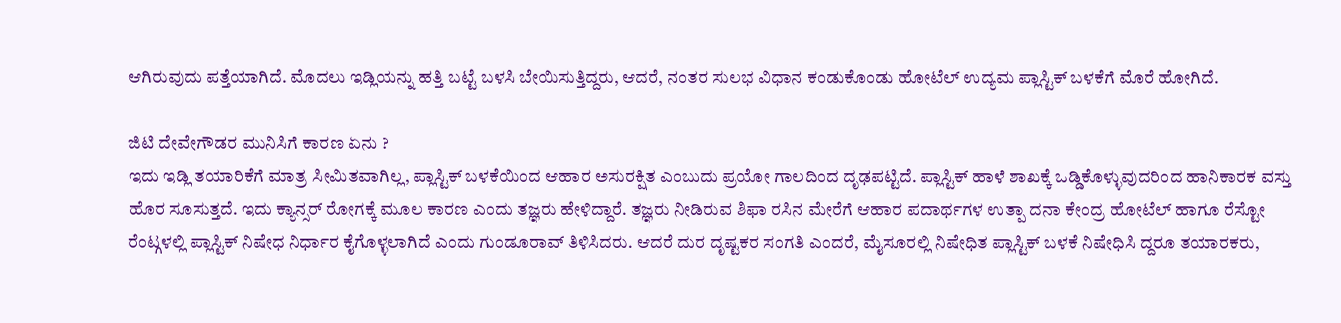ಆಗಿರುವುದು ಪತ್ತೆಯಾಗಿದೆ. ಮೊದಲು ಇಡ್ಲಿಯನ್ನು ಹತ್ತಿ ಬಟ್ಟೆ ಬಳಸಿ ಬೇಯಿಸುತ್ತಿದ್ದರು, ಆದರೆ, ನಂತರ ಸುಲಭ ವಿಧಾನ ಕಂಡುಕೊಂಡು ಹೋಟೆಲ್ ಉದ್ಯಮ ಪ್ಲಾಸ್ಟಿಕ್ ಬಳಕೆಗೆ ಮೊರೆ ಹೋಗಿದೆ.

ಜಿಟಿ ದೇವೇಗೌಡರ ಮುನಿಸಿಗೆ ಕಾರಣ ಏನು ?
ಇದು ಇಡ್ಲಿ ತಯಾರಿಕೆಗೆ ಮಾತ್ರ ಸೀಮಿತವಾಗಿಲ್ಲ, ಪ್ಲಾಸ್ಟಿಕ್ ಬಳಕೆಯಿಂದ ಆಹಾರ ಅಸುರಕ್ಷಿತ ಎಂಬುದು ಪ್ರಯೋ ಗಾಲದಿಂದ ದೃಢಪಟ್ಟಿದೆ. ಪ್ಲಾಸ್ಟಿಕ್ ಹಾಳೆ ಶಾಖಕ್ಕೆ ಒಡ್ಡಿಕೊಳ್ಳುವುದರಿಂದ ಹಾನಿಕಾರಕ ವಸ್ತು ಹೊರ ಸೂಸುತ್ತದೆ. ಇದು ಕ್ಯಾನ್ಸರ್ ರೋಗಕ್ಕೆ ಮೂಲ ಕಾರಣ ಎಂದು ತಜ್ಞರು ಹೇಳಿದ್ದಾರೆ. ತಜ್ಞರು ನೀಡಿರುವ ಶಿಫಾ ರಸಿನ ಮೇರೆಗೆ ಆಹಾರ ಪದಾರ್ಥಗಳ ಉತ್ಪಾ ದನಾ ಕೇಂದ್ರ ಹೋಟೆಲ್ ಹಾಗೂ ರೆಸ್ಟೋ ರೆಂಟ್ಗಳಲ್ಲಿ ಪ್ಲಾಸ್ಟಿಕ್ ನಿಷೇಧ ನಿರ್ಧಾರ ಕೈಗೊಳ್ಳಲಾಗಿದೆ ಎಂದು ಗುಂಡೂರಾವ್ ತಿಳಿಸಿದರು. ಆದರೆ ದುರ ದೃಷ್ಟಕರ ಸಂಗತಿ ಎಂದರೆ, ಮೈಸೂರಲ್ಲಿ ನಿಷೇಧಿತ ಪ್ಲಾಸ್ಟಿಕ್ ಬಳಕೆ ನಿಷೇಧಿಸಿ ದ್ದರೂ ತಯಾರಕರು,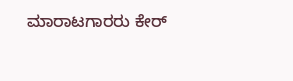ಮಾರಾಟಗಾರರು ಕೇರ್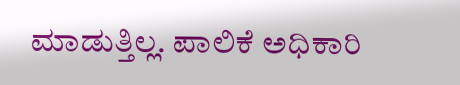ಮಾಡುತ್ತಿಲ್ಲ. ಪಾಲಿಕೆ ಅಧಿಕಾರಿ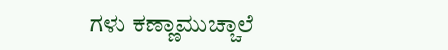ಗಳು ಕಣ್ಣಾಮುಚ್ಚಾಲೆ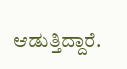ಆಡುತ್ತಿದ್ದಾರೆ.